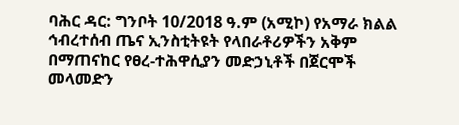ባሕር ዳር: ግንቦት 10/2018 ዓ.ም (አሚኮ) የአማራ ክልል ኅብረተሰብ ጤና ኢንስቲትዩት የላበራቶሪዎችን አቅም በማጠናከር የፀረ-ተሕዋሲያን መድኃኒቶች በጀርሞች መላመድን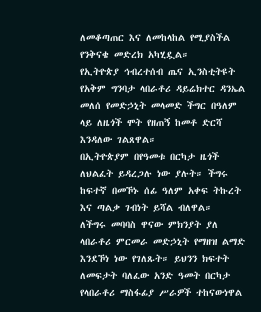ለመቆጣጠር እና ለመከላከል የሚያስችል የንቅናቄ መድረክ አካሂዷል።
የኢትዮጵያ ኅብረተሰብ ጤና ኢንስቲትዩት የአቅም ግንባታ ላበራቶሪ ዳይሬክተር ዳንኤል መለሰ የመድኃኒት መላመድ ችግር በዓለም ላይ ለዜጎች ሞት የዘጠኝ ከመቶ ድርሻ እንዳለው ገልጸዋል።
በኢትዮጵያም በየዓመቱ በርካታ ዜጎች ለህልፈት ይዳረጋሉ ነው ያሉት። ችግሩ ከፍተኛ በመኾኑ ሰፊ ዓለም አቀፍ ትኩረት እና ጣልቃ ገብነት ይሻል ብለዋል።
ለችግሩ መባባስ ዋናው ምክንያት ያለ ላበራቶሪ ምርመራ መድኃኒት የማዘዝ ልማድ እንደኾነ ነው የገለጹት። ይህንን ክፍተት ለመፍታት ባለፈው አንድ ዓመት በርካታ የላበራቶሪ ማስፋፊያ ሥራዎች ተከናውነዋል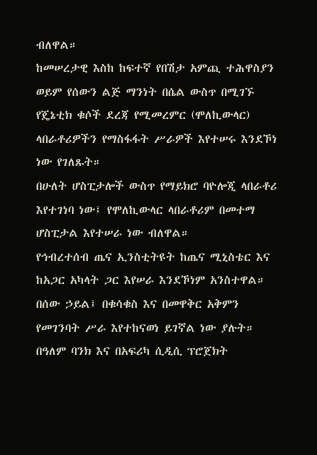ብለዋል።
ከመሠረታዊ እስከ ከፍተኛ የበሽታ አምጪ ተሕዋስያን ወይም የሰውን ልጅ ማንነት በሴል ውስጥ በሚገኙ የጄኔቲክ ቁሶች ደረጃ የሚመረምር (ሞለኪውላር) ላበራቶሪዎችን የማስፋፋት ሥራዎች እየተሠሩ እንደኾነ ነው የገለጹት።
በሁለት ሆስፒታሎች ውስጥ የማይክሮ ባዮሎጂ ላበራቶሪ እየተገነባ ነው፤ የሞለኪውላር ላበራቶሪም በመተማ ሆስፒታል እየተሠራ ነው ብለዋል።
የኅብረተሰብ ጤና ኢንስቲትዩት ከጤና ሚኒስቴር እና ከአጋር አካላት ጋር እየሠራ እንደኾነም አንስተዋል። በሰው ኃይል፤ በቁሳቁስ እና በመዋቅር አቅምን የመገንባት ሥራ እየተከናወነ ይገኛል ነው ያሉት።
በዓለም ባንክ እና በአፍሪካ ሲዲሲ ፕሮጀክት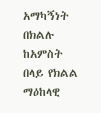አማካኝነት በክልሉ ከአምስት በላይ የክልል ማዕከላዊ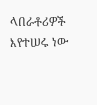ላበራቶሪዎች እየተሠሩ ነው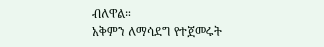ብለዋል።
አቅምን ለማሳደግ የተጀመሩት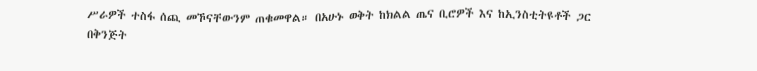ሥራዎች ተስፋ ሰጪ መኾናቸውንም ጠቁመዋል። በአሁኑ ወቅት ከክልል ጤና ቢሮዎች እና ከኢንስቲትዩቶች ጋር በቅንጅት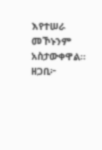እየተሠራ መኾኑንም አስታውቀዋል።
ዘጋቢ፦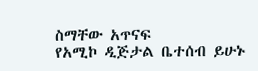ስማቸው አጥናፍ
የአሚኮ ዲጅታል ቤተሰብ ይሁኑ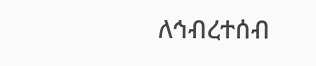ለኅብረተሰብ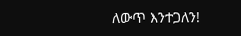ለውጥ እንተጋለን!